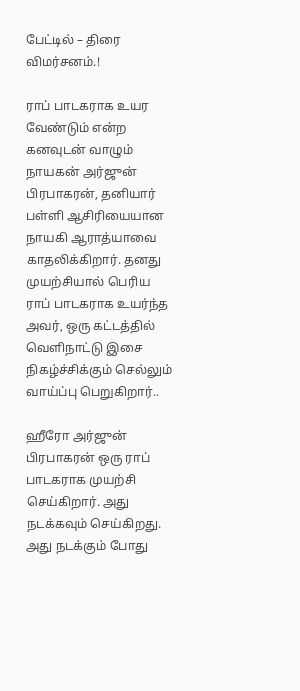பேட்டில் – திரை விமர்சனம்.!

ராப் பாடகராக உயர வேண்டும் என்ற கனவுடன் வாழும் நாயகன் அர்ஜுன் பிரபாகரன், தனியார் பள்ளி ஆசிரியையான நாயகி ஆராத்யாவை காதலிக்கிறார். தனது முயற்சியால் பெரிய ராப் பாடகராக உயர்ந்த அவர், ஒரு கட்டத்தில் வெளிநாட்டு இசை நிகழ்ச்சிக்கும் செல்லும் வாய்ப்பு பெறுகிறார்..

ஹீரோ அர்ஜுன் பிரபாகரன் ஒரு ராப் பாடகராக முயற்சி செய்கிறார். அது நடக்கவும் செய்கிறது. அது நடக்கும் போது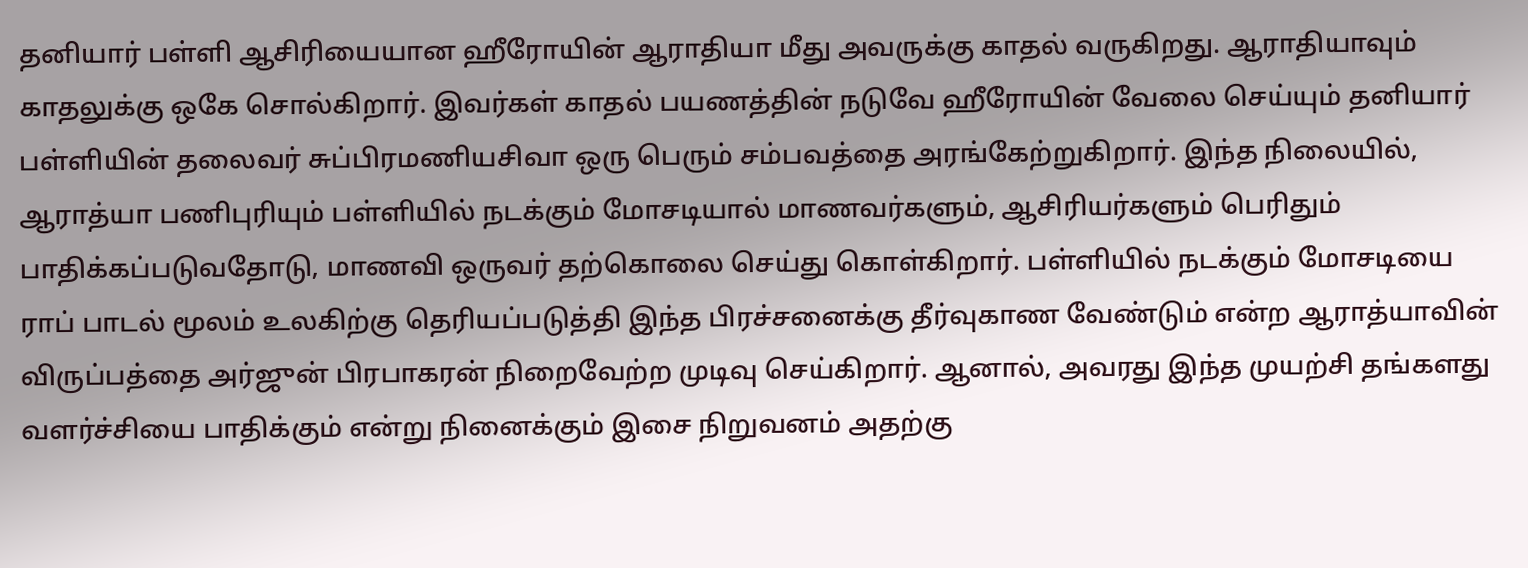தனியார் பள்ளி ஆசிரியையான ஹீரோயின் ஆராதியா மீது அவருக்கு காதல் வருகிறது. ஆராதியாவும் காதலுக்கு ஒகே சொல்கிறார். இவர்கள் காதல் பயணத்தின் நடுவே ஹீரோயின் வேலை செய்யும் தனியார் பள்ளியின் தலைவர் சுப்பிரமணியசிவா ஒரு பெரும் சம்பவத்தை அரங்கேற்றுகிறார். இந்த நிலையில், ஆராத்யா பணிபுரியும் பள்ளியில் நடக்கும் மோசடியால் மாணவர்களும், ஆசிரியர்களும் பெரிதும் பாதிக்கப்படுவதோடு, மாணவி ஒருவர் தற்கொலை செய்து கொள்கிறார். பள்ளியில் நடக்கும் மோசடியை ராப் பாடல் மூலம் உலகிற்கு தெரியப்படுத்தி இந்த பிரச்சனைக்கு தீர்வுகாண வேண்டும் என்ற ஆராத்யாவின் விருப்பத்தை அர்ஜுன் பிரபாகரன் நிறைவேற்ற முடிவு செய்கிறார். ஆனால், அவரது இந்த முயற்சி தங்களது வளர்ச்சியை பாதிக்கும் என்று நினைக்கும் இசை நிறுவனம் அதற்கு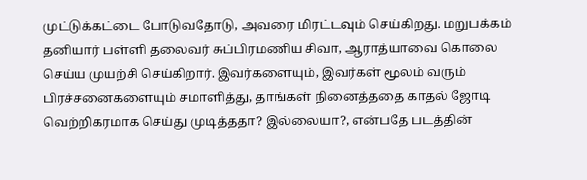முட்டுக்கட்டை போடுவதோடு, அவரை மிரட்டவும் செய்கிறது. மறுபக்கம் தனியார் பள்ளி தலைவர் சுப்பிரமணிய சிவா, ஆராத்யாவை கொலை செய்ய முயற்சி செய்கிறார். இவர்களையும், இவர்கள் மூலம் வரும் பிரச்சனைகளையும் சமாளித்து, தாங்கள் நினைத்ததை காதல் ஜோடி வெற்றிகரமாக செய்து முடித்ததா? இல்லையா?, என்பதே படத்தின்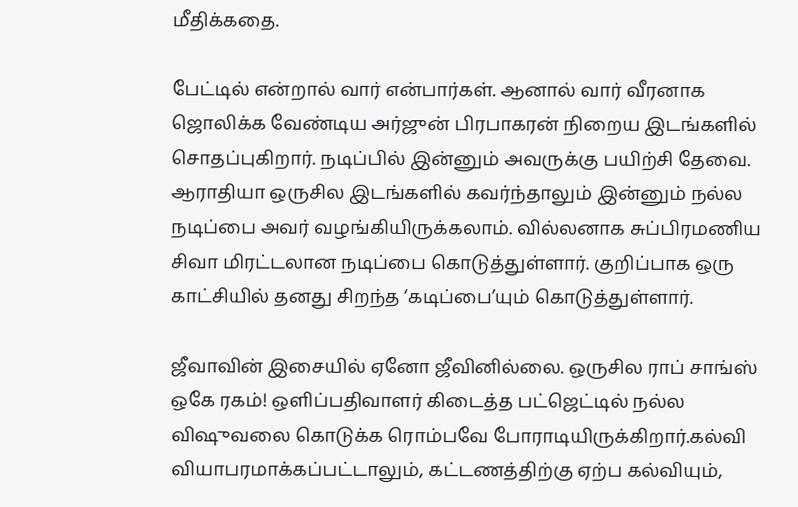மீதிக்கதை.

பேட்டில் என்றால் வார் என்பார்கள். ஆனால் வார் வீரனாக ஜொலிக்க வேண்டிய அர்ஜுன் பிரபாகரன் நிறைய இடங்களில் சொதப்புகிறார். நடிப்பில் இன்னும் அவருக்கு பயிற்சி தேவை. ஆராதியா ஒருசில இடங்களில் கவர்ந்தாலும் இன்னும் நல்ல நடிப்பை அவர் வழங்கியிருக்கலாம். வில்லனாக சுப்பிரமணிய சிவா மிரட்டலான நடிப்பை கொடுத்துள்ளார். குறிப்பாக ஒரு காட்சியில் தனது சிறந்த ‘கடிப்பை’யும் கொடுத்துள்ளார்.

ஜீவாவின் இசையில் ஏனோ ஜீவினில்லை. ஒருசில ராப் சாங்ஸ் ஒகே ரகம்! ஒளிப்பதிவாளர் கிடைத்த பட்ஜெட்டில் நல்ல விஷுவலை கொடுக்க ரொம்பவே போராடியிருக்கிறார்.கல்வி வியாபரமாக்கப்பட்டாலும், கட்டணத்திற்கு ஏற்ப கல்வியும்,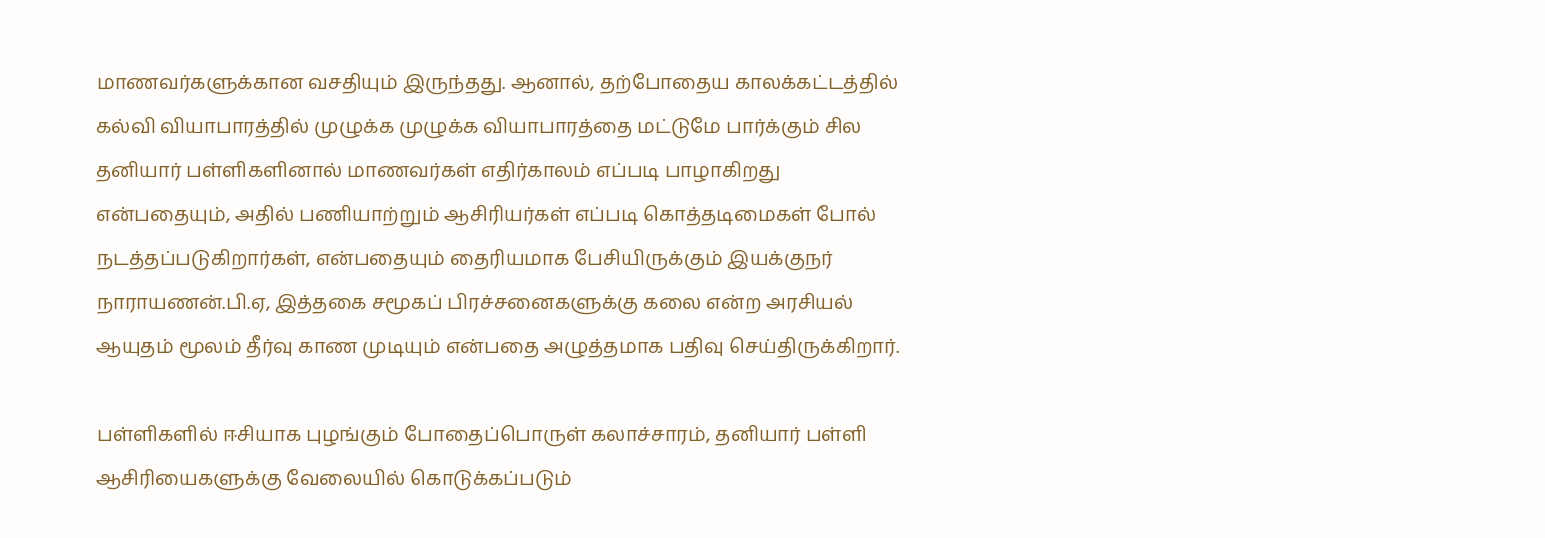மாணவர்களுக்கான வசதியும் இருந்தது. ஆனால், தற்போதைய காலக்கட்டத்தில் கல்வி வியாபாரத்தில் முழுக்க முழுக்க வியாபாரத்தை மட்டுமே பார்க்கும் சில தனியார் பள்ளிகளினால் மாணவர்கள் எதிர்காலம் எப்படி பாழாகிறது என்பதையும், அதில் பணியாற்றும் ஆசிரியர்கள் எப்படி கொத்தடிமைகள் போல் நடத்தப்படுகிறார்கள், என்பதையும் தைரியமாக பேசியிருக்கும் இயக்குநர் நாராயணன்.பி.ஏ, இத்தகை சமூகப் பிரச்சனைகளுக்கு கலை என்ற அரசியல் ஆயுதம் மூலம் தீர்வு காண முடியும் என்பதை அழுத்தமாக பதிவு செய்திருக்கிறார்.

பள்ளிகளில் ஈசியாக புழங்கும் போதைப்பொருள் கலாச்சாரம், தனியார் பள்ளி ஆசிரியைகளுக்கு வேலையில் கொடுக்கப்படும்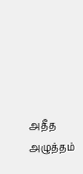அதீத அழுத்தம்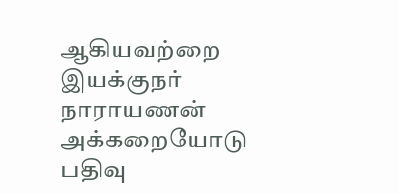ஆகியவற்றை இயக்குநர் நாராயணன்  அக்கறையோடு பதிவு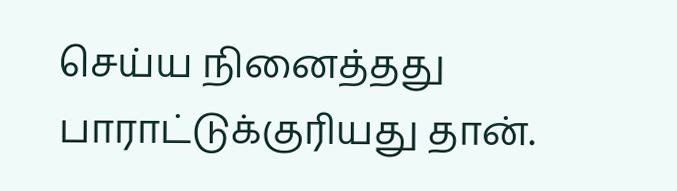செய்ய நினைத்தது பாராட்டுக்குரியது தான்.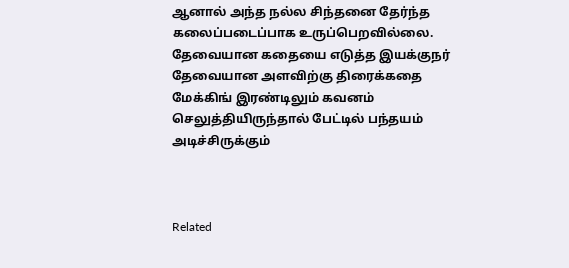ஆனால் அந்த நல்ல சிந்தனை தேர்ந்த கலைப்படைப்பாக உருப்பெறவில்லை. தேவையான கதையை எடுத்த இயக்குநர் தேவையான அளவிற்கு திரைக்கதை மேக்கிங் இரண்டிலும் கவனம் செலுத்தியிருந்தால் பேட்டில் பந்தயம் அடிச்சிருக்கும்



Related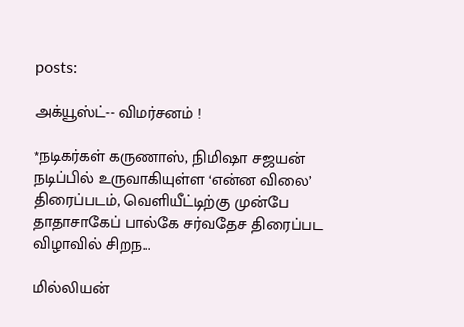posts:

அக்யூஸ்ட்-- விமர்சனம் !

*நடிகர்கள் கருணாஸ், நிமிஷா சஜயன் நடிப்பில் உருவாகியுள்ள ‘என்ன விலை’ திரைப்படம், வெளியீட்டிற்கு முன்பே தாதாசாகேப் பால்கே சர்வதேச திரைப்பட விழாவில் சிறந...

மில்லியன்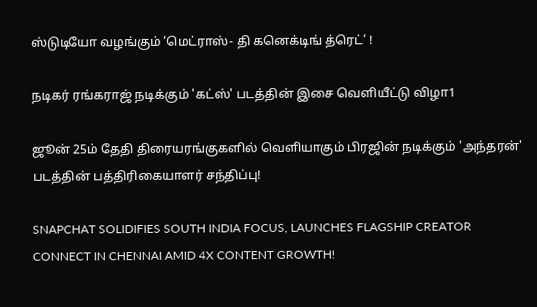ஸ்டுடியோ வழங்கும் ‘மெட்ராஸ்- தி கனெக்டிங் த்ரெட்’ !

நடிகர் ரங்கராஜ் நடிக்கும் 'கட்ஸ்' படத்தின் இசை வெளியீட்டு விழா1

ஜூன் 25ம் தேதி திரையரங்குகளில் வெளியாகும் பிரஜின் நடிக்கும் 'அந்தரன்' படத்தின் பத்திரிகையாளர் சந்திப்பு!

SNAPCHAT SOLIDIFIES SOUTH INDIA FOCUS, LAUNCHES FLAGSHIP CREATOR CONNECT IN CHENNAI AMID 4X CONTENT GROWTH!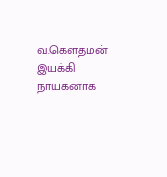வ.கௌதமன் இயக்கி நாயகனாக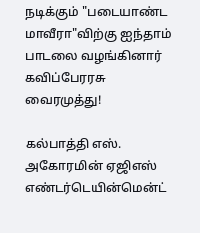நடிக்கும் "படையாண்ட மாவீரா"விற்கு ஐந்தாம் பாடலை வழங்கினார் கவிப்பேரரசு வைரமுத்து!

கல்பாத்தி எஸ். அகோரமின் ஏஜிஎஸ் எண்டர்டெயின்மென்ட்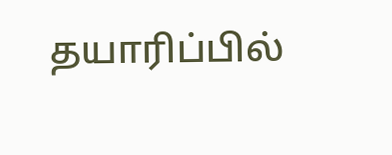தயாரிப்பில்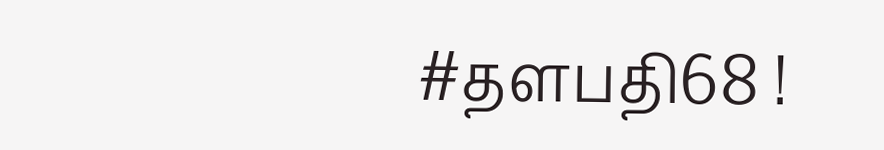#தளபதி68 !